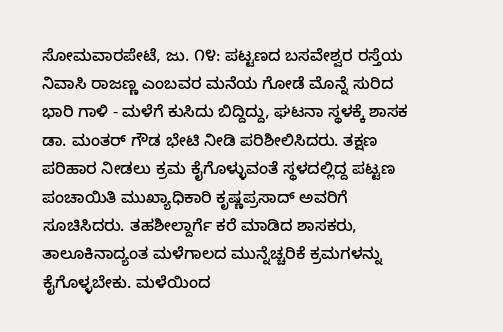ಸೋಮವಾರಪೇಟೆ, ಜು. ೧೪: ಪಟ್ಟಣದ ಬಸವೇಶ್ವರ ರಸ್ತೆಯ ನಿವಾಸಿ ರಾಜಣ್ಣ ಎಂಬವರ ಮನೆಯ ಗೋಡೆ ಮೊನ್ನೆ ಸುರಿದ ಭಾರಿ ಗಾಳಿ - ಮಳೆಗೆ ಕುಸಿದು ಬಿದ್ದಿದ್ದು, ಘಟನಾ ಸ್ಥಳಕ್ಕೆ ಶಾಸಕ ಡಾ. ಮಂತರ್ ಗೌಡ ಭೇಟಿ ನೀಡಿ ಪರಿಶೀಲಿಸಿದರು. ತಕ್ಷಣ ಪರಿಹಾರ ನೀಡಲು ಕ್ರಮ ಕೈಗೊಳ್ಳುವಂತೆ ಸ್ಥಳದಲ್ಲಿದ್ದ ಪಟ್ಟಣ ಪಂಚಾಯಿತಿ ಮುಖ್ಯಾಧಿಕಾರಿ ಕೃಷ್ಣಪ್ರಸಾದ್ ಅವರಿಗೆ ಸೂಚಿಸಿದರು. ತಹಶೀಲ್ದಾರ್ಗೆ ಕರೆ ಮಾಡಿದ ಶಾಸಕರು, ತಾಲೂಕಿನಾದ್ಯಂತ ಮಳೆಗಾಲದ ಮುನ್ನೆಚ್ಚರಿಕೆ ಕ್ರಮಗಳನ್ನು ಕೈಗೊಳ್ಳಬೇಕು. ಮಳೆಯಿಂದ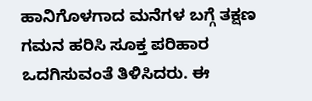ಹಾನಿಗೊಳಗಾದ ಮನೆಗಳ ಬಗ್ಗೆ ತಕ್ಷಣ ಗಮನ ಹರಿಸಿ ಸೂಕ್ತ ಪರಿಹಾರ ಒದಗಿಸುವಂತೆ ತಿಳಿಸಿದರು. ಈ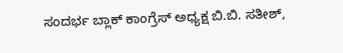ಸಂದರ್ಭ ಬ್ಲಾಕ್ ಕಾಂಗ್ರೆಸ್ ಅಧ್ಯಕ್ಷ ಬಿ.ಬಿ. ಸತೀಶ್,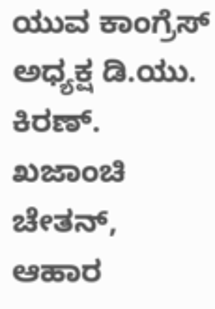ಯುವ ಕಾಂಗ್ರೆಸ್ ಅಧ್ಯಕ್ಷ ಡಿ.ಯು. ಕಿರಣ್. ಖಜಾಂಚಿ ಚೇತನ್, ಆಹಾರ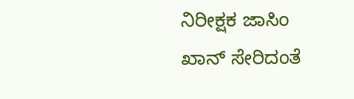ನಿರೀಕ್ಷಕ ಜಾಸಿಂ ಖಾನ್ ಸೇರಿದಂತೆ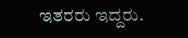ಇತರರು ಇದ್ದರು.